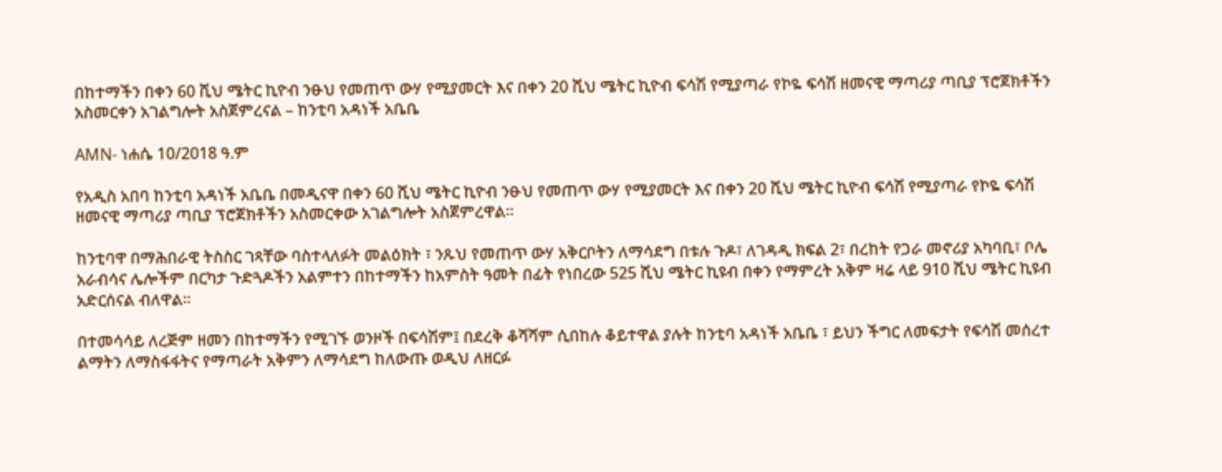በከተማችን በቀን 60 ሺህ ሜትር ኪዮብ ንፁህ የመጠጥ ውሃ የሚያመርት እና በቀን 20 ሺህ ሜትር ኪዮብ ፍሳሽ የሚያጣራ የኮዬ ፍሳሽ ዘመናዊ ማጣሪያ ጣቢያ ፕሮጀክቶችን አስመርቀን አገልግሎት አስጀምረናል – ከንቲባ አዳነች አቤቤ

AMN- ነሐሴ 10/2018 ዓ.ም

የአዲስ አበባ ከንቲባ አዳነች አቤቤ በመዲናዋ በቀን 60 ሺህ ሜትር ኪዮብ ንፁህ የመጠጥ ውሃ የሚያመርት እና በቀን 20 ሺህ ሜትር ኪዮብ ፍሳሽ የሚያጣራ የኮዬ ፍሳሽ ዘመናዊ ማጣሪያ ጣቢያ ፕሮጀክቶችን አስመርቀው አገልግሎት አስጀምረዋል፡፡

ከንቲባዋ በማሕበራዊ ትስስር ገጻቸው ባስተላለፉት መልዕክት ፣ ንጹህ የመጠጥ ውሃ አቅርቦትን ለማሳደግ በቱሉ ጉዶ፣ ለገዳዲ ክፍል 2፣ በረከት የጋራ መኖሪያ አካባቢ፣ ቦሌ አራብሳና ሌሎችም በርካታ ጉድጓዶችን አልምተን በከተማችን ከአምስት ዓመት በፊት የነበረው 525 ሺህ ሜትር ኪዩብ በቀን የማምረት አቅም ዛሬ ላይ 910 ሺህ ሜትር ኪዩብ አድርሰናል ብለዋል፡፡

በተመሳሳይ ለረጅም ዘመን በከተማችን የሚገኙ ወንዞች በፍሳሽም፤ በደረቅ ቆሻሻም ሲበከሉ ቆይተዋል ያሉት ከንቲባ አዳነች አቤቤ ፣ ይህን ችግር ለመፍታት የፍሳሽ መሰረተ ልማትን ለማስፋፋትና የማጣራት አቅምን ለማሳደግ ከለውጡ ወዲህ ለዘርፉ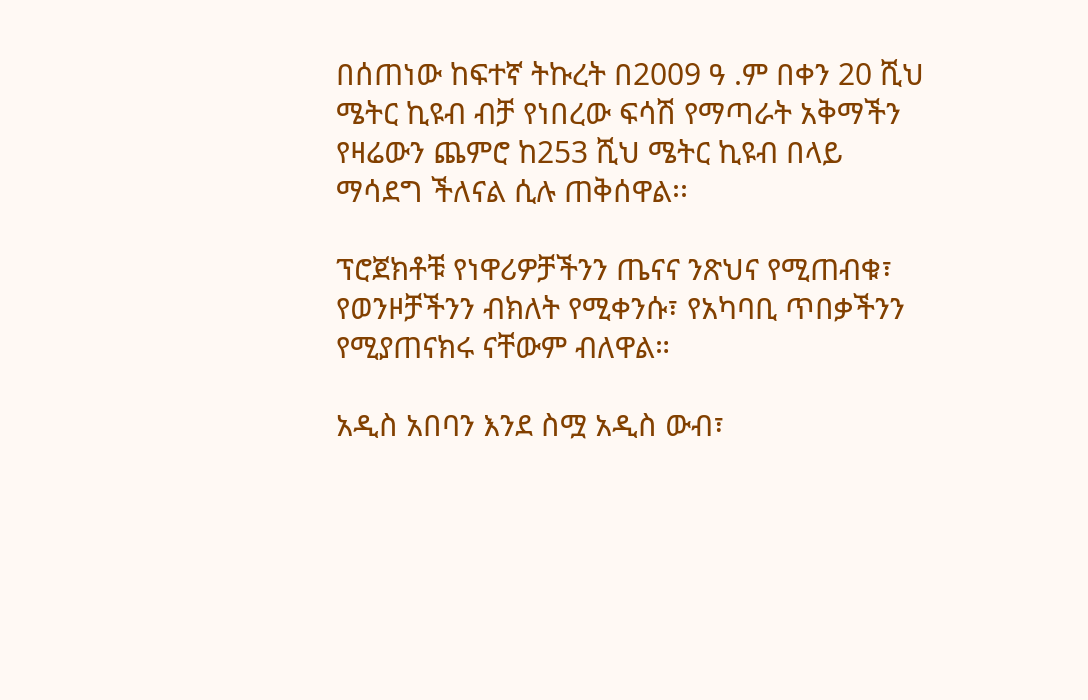በሰጠነው ከፍተኛ ትኩረት በ2009 ዓ .ም በቀን 20 ሺህ ሜትር ኪዩብ ብቻ የነበረው ፍሳሽ የማጣራት አቅማችን የዛሬውን ጨምሮ ከ253 ሺህ ሜትር ኪዩብ በላይ ማሳደግ ችለናል ሲሉ ጠቅሰዋል፡፡

ፕሮጀክቶቹ የነዋሪዎቻችንን ጤናና ንጽህና የሚጠብቁ፣ የወንዞቻችንን ብክለት የሚቀንሱ፣ የአካባቢ ጥበቃችንን የሚያጠናክሩ ናቸውም ብለዋል።

አዲስ አበባን እንደ ስሟ አዲስ ውብ፣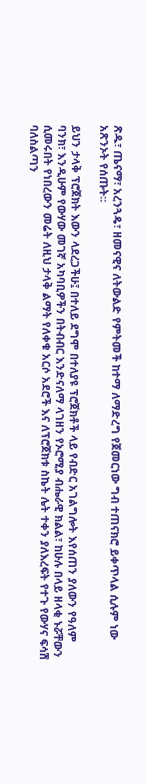ጽዱ፣ ጤናማ፣ አረንጓዴ፣ ዘመናዊና ለትውልድ የምትመች ከተማ ለማድረግ የጀመርነው ግብ ተጠናክሮ ይቀጥላል ሲሉም ነው አጽንኦት የሰጡት።

ይህን ታላቅ ፕሮጀክት እውን ላደረጋችሁ፤ በተለይ ደግሞ በተለያዩ ፕሮጀክቶች ላይ የብድር አገልግሎት እየሰጠን ያለውን የዓለም ባንክ፣ እንዲሁም የውሃው መገኛ አካባቢዎችን በትብብር እንድናለማ ላገዘን የኦሮሚያ ብሔራዊ ክልል፣ ከሁሉ በላይ ዘላቂ ኑሯቸውን ሲመሩበት የነበረውን መሬት ለዚህ ታላቅ ልማት የለቀቁ አርሶ አደሮች እና ለፕሮጀክቱ ስኬት ሌት ተቀን ያለእረፍት የተጉ የውሃና ፍሳሽ ባለስልጣን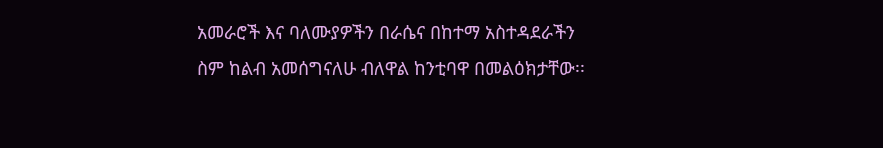አመራሮች እና ባለሙያዎችን በራሴና በከተማ አስተዳደራችን ስም ከልብ አመሰግናለሁ ብለዋል ከንቲባዋ በመልዕክታቸው፡፡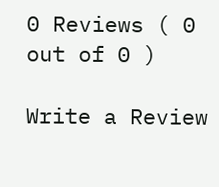0 Reviews ( 0 out of 0 )

Write a Review